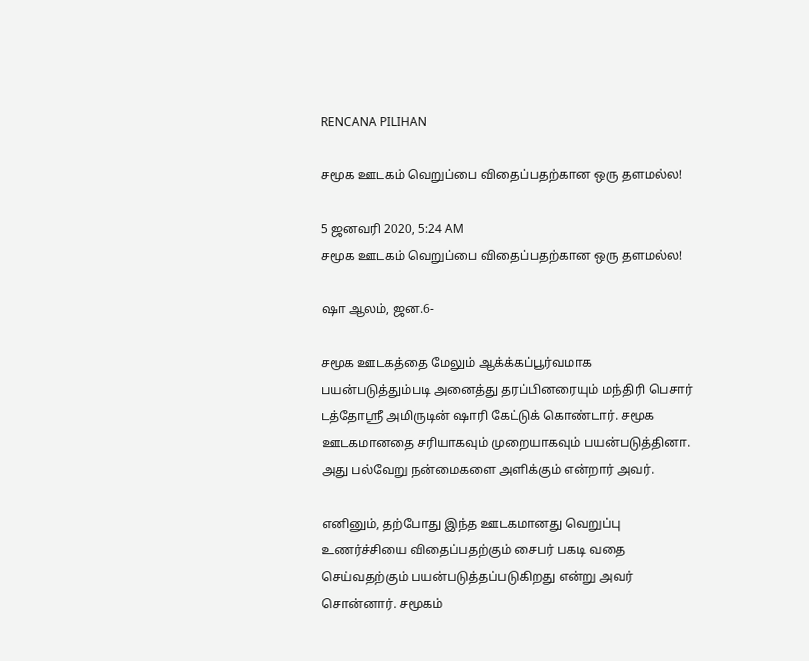RENCANA PILIHAN

சமூக ஊடகம் வெறுப்பை விதைப்பதற்கான ஒரு தளமல்ல!

5 ஜனவரி 2020, 5:24 AM
சமூக ஊடகம் வெறுப்பை விதைப்பதற்கான ஒரு தளமல்ல!

ஷா ஆலம், ஜன.6-

சமூக ஊடகத்தை மேலும் ஆக்க்கப்பூர்வமாக பயன்படுத்தும்படி அனைத்து தரப்பினரையும் மந்திரி பெசார் டத்தோஸ்ரீ அமிருடின் ஷாரி கேட்டுக் கொண்டார். சமூக ஊடகமானதை சரியாகவும் முறையாகவும் பயன்படுத்தினா. அது பல்வேறு நன்மைகளை அளிக்கும் என்றார் அவர்.

எனினும், தற்போது இந்த ஊடகமானது வெறுப்பு உணர்ச்சியை விதைப்பதற்கும் சைபர் பகடி வதை செய்வதற்கும் பயன்படுத்தப்படுகிறது என்று அவர் சொன்னார். சமூகம்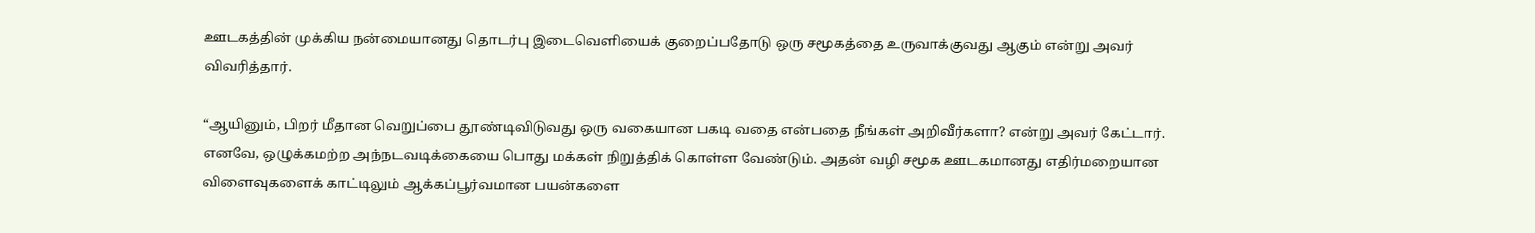ஊடகத்தின் முக்கிய நன்மையானது தொடர்பு இடைவெளியைக் குறைப்பதோடு ஒரு சமூகத்தை உருவாக்குவது ஆகும் என்று அவர் விவரித்தார்.

“ஆயினும், பிறர் மீதான வெறுப்பை தூண்டிவிடுவது ஒரு வகையான பகடி வதை என்பதை நீங்கள் அறிவீர்களா? என்று அவர் கேட்டார். எனவே, ஒழுக்கமற்ற அந்நடவடிக்கையை பொது மக்கள் நிறுத்திக் கொள்ள வேண்டும். அதன் வழி சமூக ஊடகமானது எதிர்மறையான விளைவுகளைக் காட்டிலும் ஆக்கப்பூர்வமான பயன்களை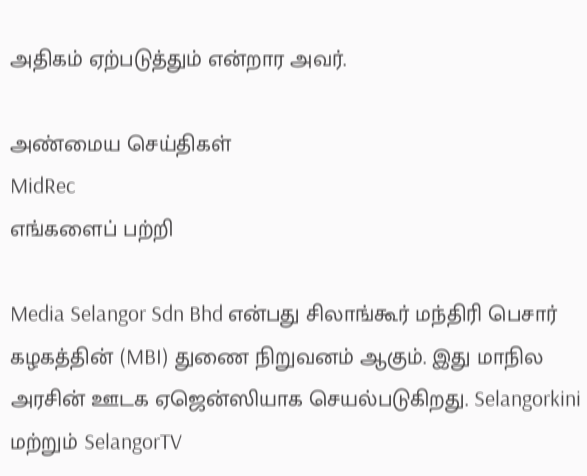அதிகம் ஏற்படுத்தும் என்றார அவர்.

அண்மைய செய்திகள்
MidRec
எங்களைப் பற்றி

Media Selangor Sdn Bhd என்பது சிலாங்கூர் மந்திரி பெசார் கழகத்தின் (MBI) துணை நிறுவனம் ஆகும். இது மாநில அரசின் ஊடக ஏஜென்ஸியாக செயல்படுகிறது. Selangorkini மற்றும் SelangorTV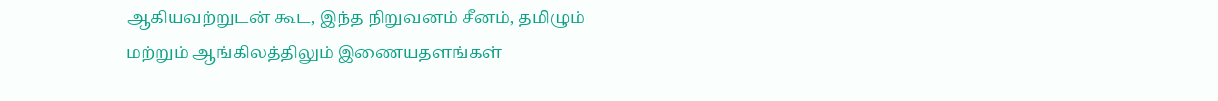ஆகியவற்றுடன் கூட, இந்த நிறுவனம் சீனம், தமிழும் மற்றும் ஆங்கிலத்திலும் இணையதளங்கள்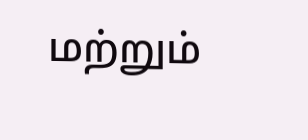மற்றும்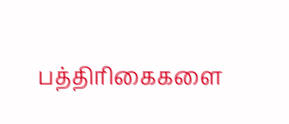பத்திரிகைகளை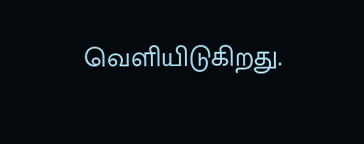வெளியிடுகிறது.